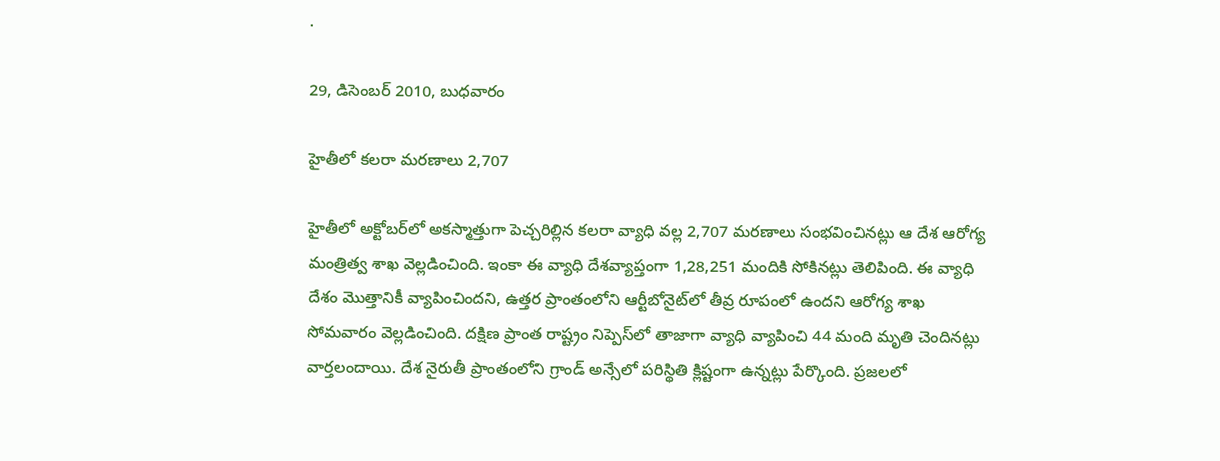.

29, డిసెంబర్ 2010, బుధవారం

హైతీలో కలరా మరణాలు 2,707

హైతీలో అక్టోబర్‌లో అకస్మాత్తుగా పెచ్చరిల్లిన కలరా వ్యాధి వల్ల 2,707 మరణాలు సంభవించినట్లు ఆ దేశ ఆరోగ్య మంత్రిత్వ శాఖ వెల్లడించింది. ఇంకా ఈ వ్యాధి దేశవ్యాప్తంగా 1,28,251 మందికి సోకినట్లు తెలిపింది. ఈ వ్యాధి దేశం మొత్తానికీ వ్యాపించిందని, ఉత్తర ప్రాంతంలోని ఆర్టీబోనైట్‌లో తీవ్ర రూపంలో ఉందని ఆరోగ్య శాఖ సోమవారం వెల్లడించింది. దక్షిణ ప్రాంత రాష్ట్రం నిప్పెస్‌లో తాజాగా వ్యాధి వ్యాపించి 44 మంది మృతి చెందినట్లు వార్తలందాయి. దేశ నైరుతీ ప్రాంతంలోని గ్రాండ్‌ అన్సేలో పరిస్థితి క్లిష్టంగా ఉన్నట్లు పేర్కొంది. ప్రజలలో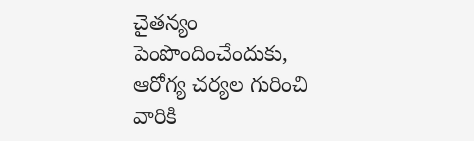చైతన్యం పెంపొందించేందుకు, ఆరోగ్య చర్యల గురించి వారికి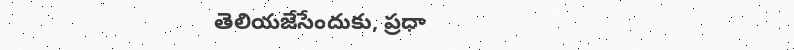తెలియజేసేందుకు, ప్రధా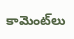కామెంట్‌లు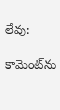లేవు:

కామెంట్‌ను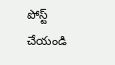పోస్ట్ చేయండి